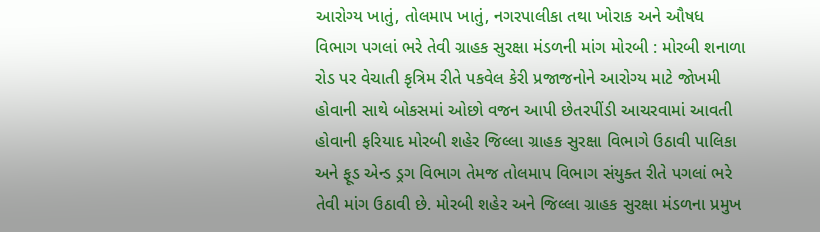આરોગ્ય ખાતું, તોલમાપ ખાતું, નગરપાલીકા તથા ખોરાક અને ઔષધ વિભાગ પગલાં ભરે તેવી ગ્રાહક સુરક્ષા મંડળની માંગ મોરબી : મોરબી શનાળા રોડ પર વેચાતી કૃત્રિમ રીતે પકવેલ કેરી પ્રજાજનોને આરોગ્ય માટે જોખમી હોવાની સાથે બોકસમાં ઓછો વજન આપી છેતરપીંડી આચરવામાં આવતી હોવાની ફરિયાદ મોરબી શહેર જિલ્લા ગ્રાહક સુરક્ષા વિભાગે ઉઠાવી પાલિકા અને ફૂડ એન્ડ ડ્રગ વિભાગ તેમજ તોલમાપ વિભાગ સંયુક્ત રીતે પગલાં ભરે તેવી માંગ ઉઠાવી છે. મોરબી શહેર અને જિલ્લા ગ્રાહક સુરક્ષા મંડળના પ્રમુખ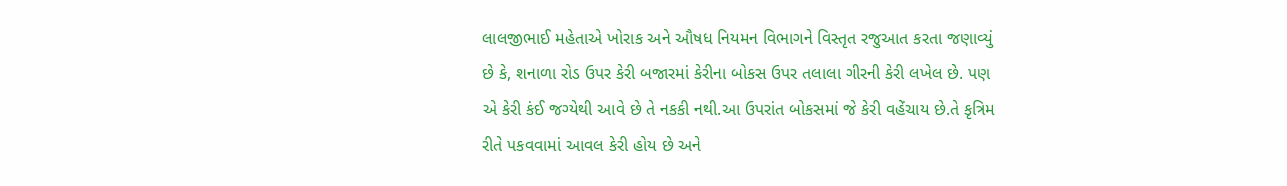લાલજીભાઈ મહેતાએ ખોરાક અને ઔષધ નિયમન વિભાગને વિસ્તૃત રજુઆત કરતા જણાવ્યું છે કે, શનાળા રોડ ઉપર કેરી બજારમાં કેરીના બોકસ ઉપર તલાલા ગીરની કેરી લખેલ છે. પણ એ કેરી કંઈ જગ્યેથી આવે છે તે નકકી નથી.આ ઉપરાંત બોકસમાં જે કેરી વહેંચાય છે.તે કૃત્રિમ રીતે પકવવામાં આવલ કેરી હોય છે અને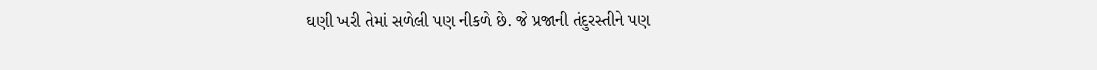ઘણી ખરી તેમાં સળેલી પણ નીકળે છે. જે પ્રજાની તંદુરસ્તીને પણ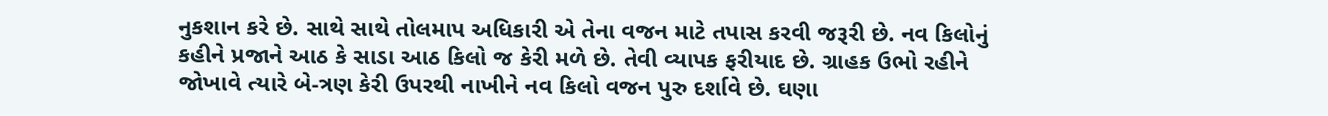નુકશાન કરે છે. સાથે સાથે તોલમાપ અધિકારી એ તેના વજન માટે તપાસ કરવી જરૂરી છે. નવ કિલોનું કહીને પ્રજાને આઠ કે સાડા આઠ કિલો જ કેરી મળે છે. તેવી વ્યાપક ફરીયાદ છે. ગ્રાહક ઉભો રહીને જોખાવે ત્યારે બે-ત્રણ કેરી ઉપરથી નાખીને નવ કિલો વજન પુરુ દર્શાવે છે. ઘણા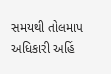સમયથી તોલમાપ અધિકારી અહિં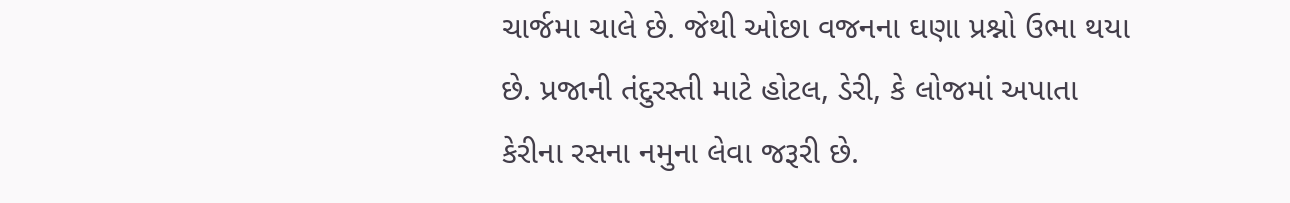ચાર્જમા ચાલે છે. જેથી ઓછા વજનના ઘણા પ્રશ્નો ઉભા થયા છે. પ્રજાની તંદુરસ્તી માટે હોટલ, ડેરી, કે લોજમાં અપાતા કેરીના રસના નમુના લેવા જરૂરી છે.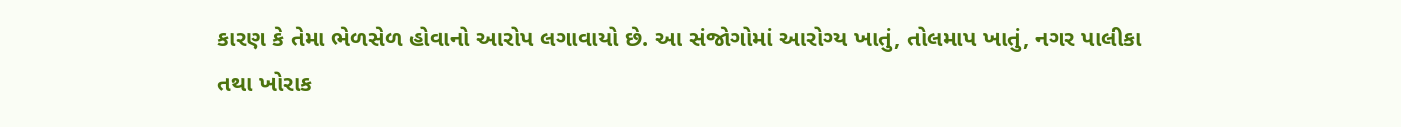કારણ કે તેમા ભેળસેળ હોવાનો આરોપ લગાવાયો છે. આ સંજોગોમાં આરોગ્ય ખાતું, તોલમાપ ખાતું, નગર પાલીકા તથા ખોરાક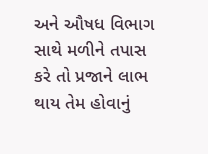અને ઔષધ વિભાગ સાથે મળીને તપાસ કરે તો પ્રજાને લાભ થાય તેમ હોવાનું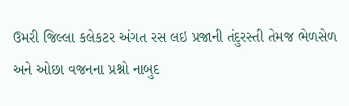ઉમરી જિલ્લા કલેકટર અંગત રસ લઇ પ્રજાની તંદુરસ્તી તેમજ ભેળસેળ અને ઓછા વજનના પ્રશ્નો નાબુદ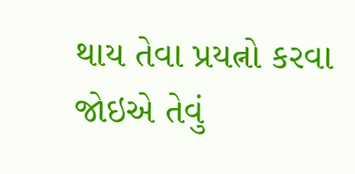થાય તેવા પ્રયત્નો કરવા જોઇએ તેવું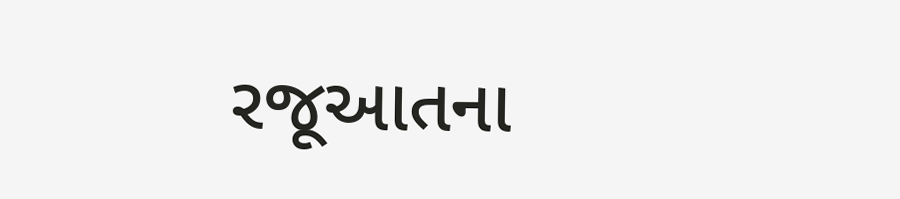રજૂઆતના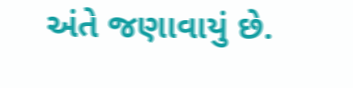અંતે જણાવાયું છે.